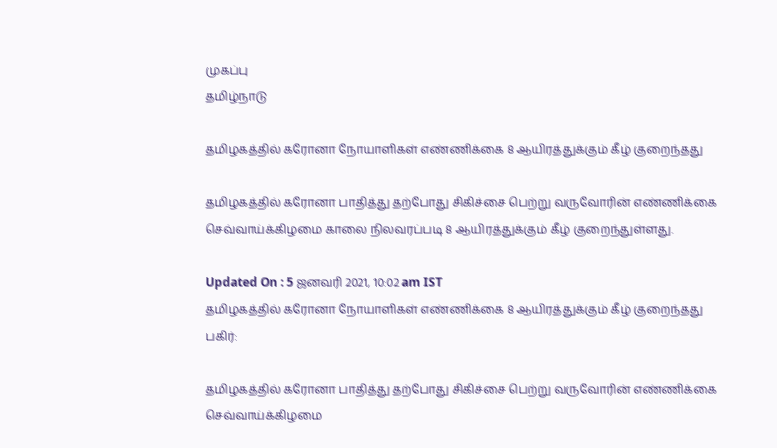முகப்பு
தமிழ்நாடு

தமிழகத்தில் கரோனா நோயாளிகள் எண்ணிக்கை 8 ஆயிரத்துக்கும் கீழ் குறைந்தது

தமிழகத்தில் கரோனா பாதித்து தற்போது சிகிச்சை பெற்று வருவோரின் எண்ணிக்கை செவ்வாய்க்கிழமை காலை நிலவரப்படி 8 ஆயிரத்துக்கும் கீழ் குறைந்துள்ளது.

Updated On : 5 ஜனவரி 2021, 10:02 am IST
தமிழகத்தில் கரோனா நோயாளிகள் எண்ணிக்கை 8 ஆயிரத்துக்கும் கீழ் குறைந்தது
பகிர்:

தமிழகத்தில் கரோனா பாதித்து தற்போது சிகிச்சை பெற்று வருவோரின் எண்ணிக்கை செவ்வாய்க்கிழமை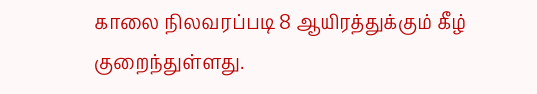காலை நிலவரப்படி 8 ஆயிரத்துக்கும் கீழ் குறைந்துள்ளது.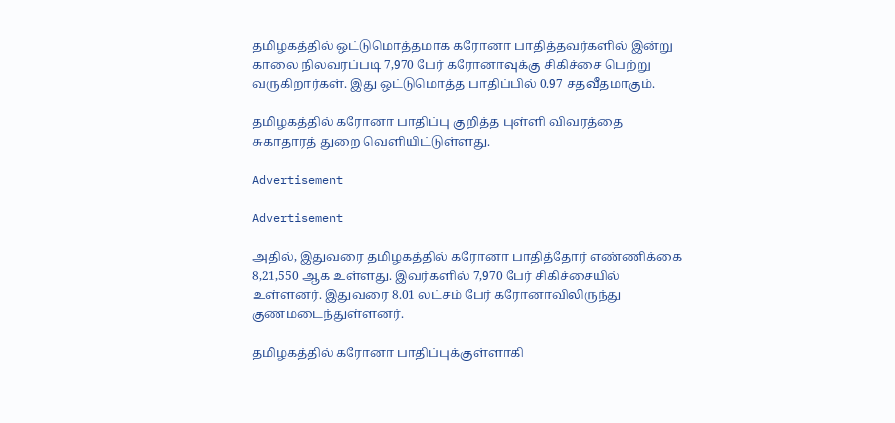தமிழகத்தில் ஒட்டுமொத்தமாக கரோனா பாதித்தவர்களில் இன்று காலை நிலவரப்படி 7,970 பேர் கரோனாவுக்கு சிகிச்சை பெற்று வருகிறார்கள். இது ஒட்டுமொத்த பாதிப்பில் 0.97 சதவீதமாகும்.

தமிழகத்தில் கரோனா பாதிப்பு குறித்த புள்ளி விவரத்தை சுகாதாரத் துறை வெளியிட்டுள்ளது.

Advertisement

Advertisement

அதில், இதுவரை தமிழகத்தில் கரோனா பாதித்தோர் எண்ணிக்கை 8,21,550 ஆக உள்ளது. இவர்களில் 7,970 பேர் சிகிச்சையில் உள்ளனர். இதுவரை 8.01 லட்சம் பேர் கரோனாவிலிருந்து குணமடைந்துள்ளனர்.

தமிழகத்தில் கரோனா பாதிப்புக்குள்ளாகி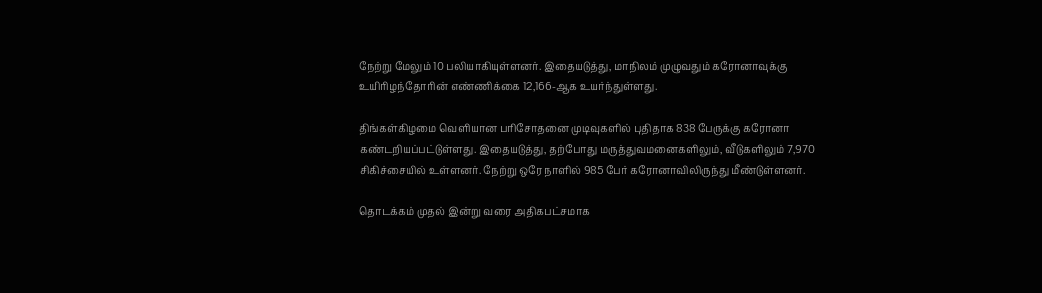நேற்று மேலும் 10 பலியாகியுள்ளனர். இதையடுத்து, மாநிலம் முழுவதும் கரோனாவுக்கு உயிரிழந்தோரின் எண்ணிக்கை 12,166-ஆக உயர்ந்துள்ளது.

திங்கள்கிழமை வெளியான பரிசோதனை முடிவுகளில் புதிதாக 838 பேருக்கு கரோனா கண்டறியப்பட்டுள்ளது. இதையடுத்து, தற்போது மருத்துவமனைகளிலும், வீடுகளிலும் 7,970 சிகிச்சையில் உள்ளனர். நேற்று ஒரே நாளில் 985 பேர் கரோனாவிலிருந்து மீண்டுள்ளனர்.

தொடக்கம் முதல் இன்று வரை அதிகபட்சமாக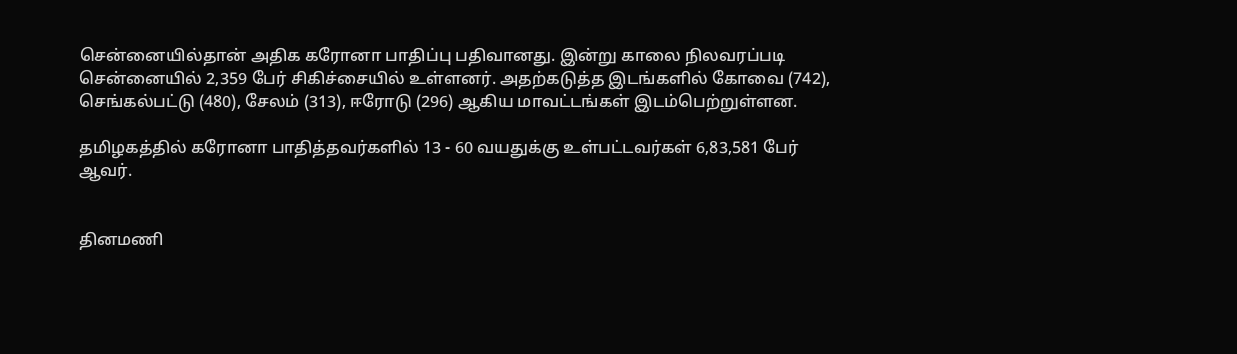சென்னையில்தான் அதிக கரோனா பாதிப்பு பதிவானது. இன்று காலை நிலவரப்படி சென்னையில் 2,359 பேர் சிகிச்சையில் உள்ளனர். அதற்கடுத்த இடங்களில் கோவை (742), செங்கல்பட்டு (480), சேலம் (313), ஈரோடு (296) ஆகிய மாவட்டங்கள் இடம்பெற்றுள்ளன.

தமிழகத்தில் கரோனா பாதித்தவர்களில் 13 - 60 வயதுக்கு உள்பட்டவர்கள் 6,83,581 பேர் ஆவர்.


தினமணி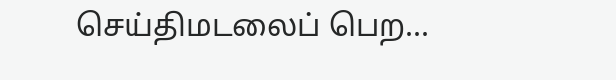செய்திமடலைப் பெற...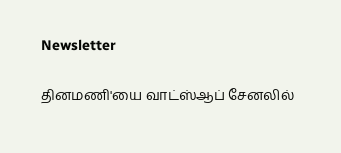Newsletter

தினமணி'யை வாட்ஸ்ஆப் சேனலில்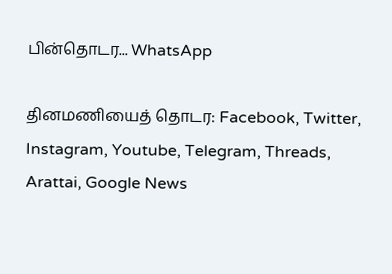பின்தொடர... WhatsApp

தினமணியைத் தொடர: Facebook, Twitter, Instagram, Youtube, Telegram, Threads, Arattai, Google News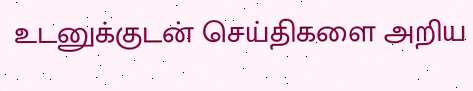உடனுக்குடன் செய்திகளை அறிய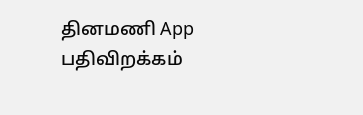தினமணி App பதிவிறக்கம்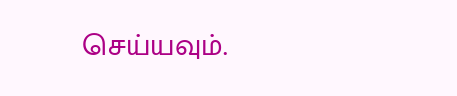செய்யவும்.